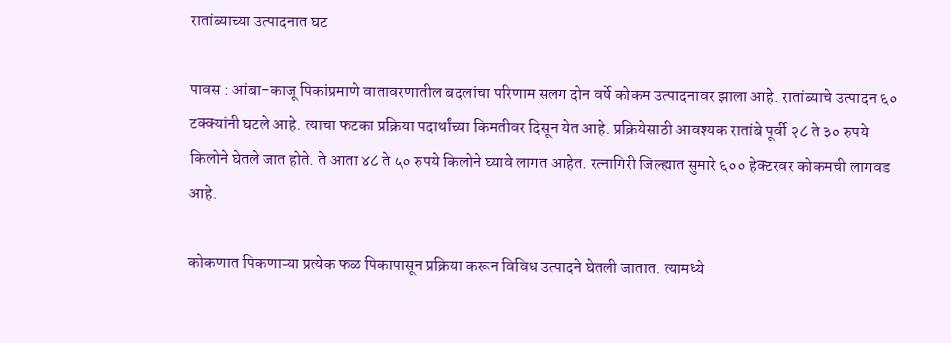रातांब्याच्या उत्पादनात घट

पावस : आंबा-काजू पिकांप्रमाणे वातावरणातील बदलांचा परिणाम सलग दोन वर्षे कोकम उत्पादनावर झाला आहे. रातांब्याचे उत्पादन ६० टक्क्यांनी घटले आहे. त्याचा फटका प्रक्रिया पदार्थांच्या किमतीवर दिसून येत आहे. प्रक्रियेसाठी आवश्यक रातांबे पूर्वी २८ ते ३० रुपये किलोने घेतले जात होते. ते आता ४८ ते ५० रुपये किलोने घ्यावे लागत आहेत. रत्नागिरी जिल्ह्यात सुमारे ६०० हेक्टरवर कोकमची लागवड आहे.

कोकणात पिकणाऱ्या प्रत्येक फळ पिकापासून प्रक्रिया करून विविध उत्पादने घेतली जातात. त्यामध्ये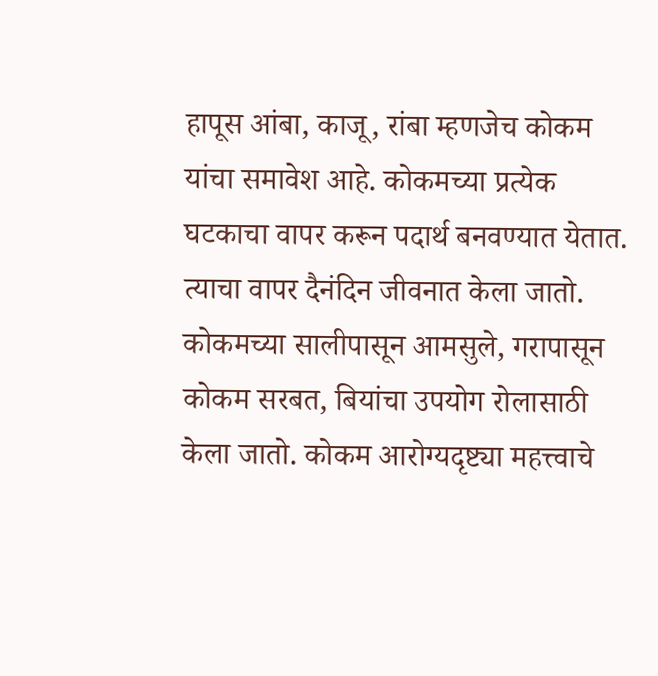हापूस आंबा, काजू, रांबा म्हणजेच कोकम यांचा समावेश आहे. कोकमच्या प्रत्येक घटकाचा वापर करून पदार्थ बनवण्यात येतात. त्याचा वापर दैनंदिन जीवनात केला जातो. कोकमच्या सालीपासून आमसुले, गरापासून कोकम सरबत, बियांचा उपयोग रोलासाठी केला जातो. कोकम आरोग्यदृष्ट्या महत्त्वाचे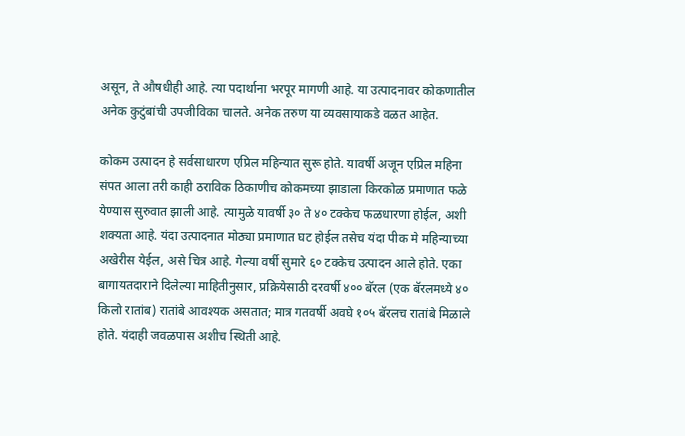असून, ते औषधीही आहे. त्या पदार्थाना भरपूर मागणी आहे. या उत्पादनावर कोकणातील अनेक कुटुंबांची उपजीविका चालते. अनेक तरुण या व्यवसायाकडे वळत आहेत.

कोकम उत्पादन हे सर्वसाधारण एप्रिल महिन्यात सुरू होते. यावर्षी अजून एप्रिल महिना संपत आला तरी काही ठराविक ठिकाणीच कोकमच्या झाडाला किरकोळ प्रमाणात फळे येण्यास सुरुवात झाली आहे. त्यामुळे यावर्षी ३० ते ४० टक्केच फळधारणा होईल, अशी शक्यता आहे. यंदा उत्पादनात मोठ्या प्रमाणात घट होईल तसेच यंदा पीक मे महिन्याच्या अखेरीस येईल, असे चित्र आहे. गेल्या वर्षी सुमारे ६० टक्केच उत्पादन आले होते. एका बागायतदाराने दिलेल्या माहितीनुसार, प्रक्रियेसाठी दरवर्षी ४०० बॅरल (एक बॅरलमध्ये ४० किलो रातांब) रातांबे आवश्यक असतात; मात्र गतवर्षी अवघे १०५ बॅरलच रातांबे मिळाले होते. यंदाही जवळपास अशीच स्थिती आहे.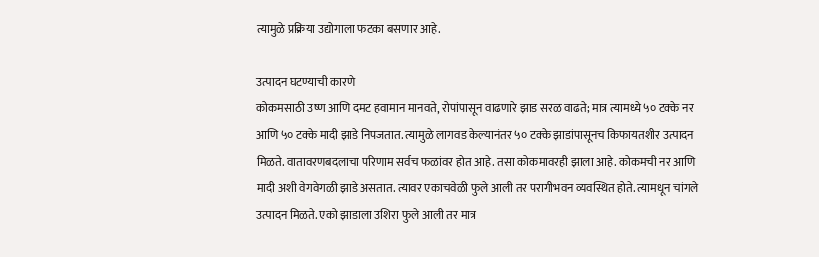त्यामुळे प्रक्रिया उद्योगाला फटका बसणार आहे.

उत्पादन घटण्याची कारणे
कोकमसाठी उष्ण आणि दमट हवामान मानवते, रोपांपासून वाढणारे झाड सरळ वाढते; मात्र त्यामध्ये ५० टक्के नर आणि ५० टक्के मादी झाडे निपजतात. त्यामुळे लागवड केल्यानंतर ५० टक्के झाडांपासूनच किफायतशीर उत्पादन मिळते. वातावरणबदलाचा परिणाम सर्वच फळांवर होत आहे. तसा कोकमावरही झाला आहे. कोकमची नर आणि मादी अशी वेगवेगळी झाडे असतात. त्यावर एकाचवेळी फुले आली तर परागीभवन व्यवस्थित होते. त्यामधून चांगले उत्पादन मिळते. एको झाडाला उशिरा फुले आली तर मात्र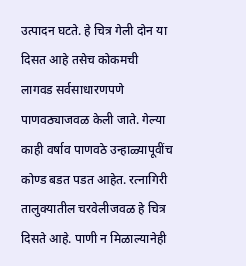उत्पादन घटते. हे चित्र गेली दोन या दिसत आहे तसेच कोकमची लागवड सर्वसाधारणपणे पाणवठ्याजवळ केली जाते. गेल्या काही वर्षाव पाणवठे उन्हाळ्यापूवींच कोण्ड बडत पडत आहेत. रत्नागिरी तालुक्यातील चरवेलीजवळ हे चित्र दिसते आहे. पाणी न मिळाल्यानेही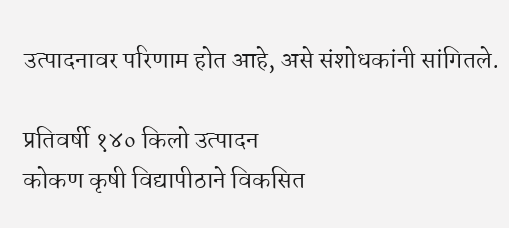उत्पादनावर परिणाम होत आहे, असे संशोधकांनी सांगितले.

प्रतिवर्षी १४० किलो उत्पादन
कोकण कृषी विद्यापीठाने विकसित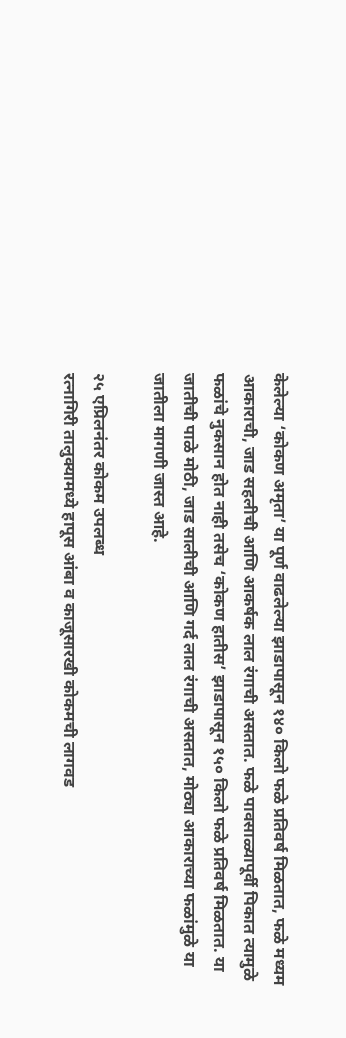केलेल्या ‘कोकण अमृता’ या पूर्ण वाढलेल्या झाडापासून १४० किलो फळे प्रतिवर्ष मिळतात, फळे मध्यम आकाराची, जाड सहलीची आणि आकर्षक लाल रंगाची असतात. फळे पावसाळ्यापूर्वी पिकात त्यामुळे फळांचे नुकसान होत नाही तसेच ‘कोकण हातीस’ झाडापासून १५० किलो फळे प्रतिवर्ष मिळतात. या जातीची पाळे मोठी, जाड सालीची आणि गर्द लाल रंगाची असतात, मोठ्या आकाराच्या फळांमुळे या जातीला मागणी जास्त आहे.

२५ एप्रिलनंतर कोकम उपलब्ध
रत्नागिरी तालुक्यामध्ये हापूस आंबा व काजूसारखी कोकमची लागवड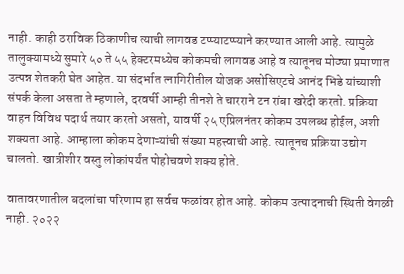नाही. काही ठराविक ठिकाणीच त्याची लागवड टप्प्याटप्प्याने करण्यात आली आहे. त्यामुळे तालुक्यामध्ये सुमारे ५० ते ५५ हेक्टरमध्येच कोकमची लागवड आहे व त्यातूनच मोठ्या प्रमाणात उत्पन्न शेतकरी घेत आहेत. या संदर्भात त्नागिरीतील योजक असोसिएटचे आनंद भिडे यांच्याशी संपर्क केला असता ते म्हणाले, दरवर्षी आम्ही तीनशे ते चारराने टन रांबा खरेदी करतो. प्रक्रिया वाहन विविध पदार्थ तयार करतो असतो, यावर्षी २५ एप्रिलनंतर कोकम उपलब्ध होईल, अशी शक्यता आहे. आम्हाला कोकम देणाऱ्यांची संख्या महत्त्वाची आहे. त्यातूनच प्रक्रिया उद्योग चालतो. खात्रीशीर वस्तु लोकांपर्यंत पोहोचवणे शक्य होते.

वातावरणातील बदलांचा परिणाम हा सर्वच फळांवर होत आहे. कोकम उत्पादनाची स्थिती वेगळी नाही. २०२२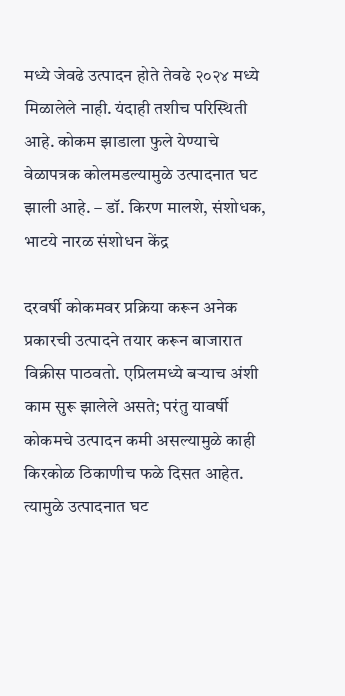मध्ये जेवढे उत्पादन होते तेवढे २०२४ मध्ये मिळालेले नाही. यंदाही तशीच परिस्थिती आहे. कोकम झाडाला फुले येण्याचे वेळापत्रक कोलमडल्यामुळे उत्पाद‌नात घट झाली आहे. – डॉ. किरण मालशे, संशोधक, भाटये नारळ संशोधन केंद्र

दरवर्षी कोकमवर प्रक्रिया करून अनेक प्रकारची उत्पादने तयार करून बाजारात विक्रीस पाठवतो. एप्रिलमध्ये बऱ्याच अंशी काम सुरू झालेले असते; परंतु यावर्षी कोकमचे उत्पादन कमी असल्यामुळे काही किरकोळ ठिकाणीच फळे दिसत आहेत. त्यामुळे उत्पादनात घट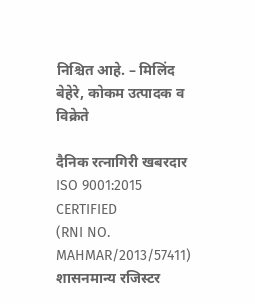निश्चित आहे. – मिलिंद बेहेरे, कोकम उत्पादक व विक्रेते

दैनिक रत्नागिरी खबरदार
ISO 9001:2015 CERTIFIED
(RNI NO. MAHMAR/2013/57411)
शासनमान्य रजिस्टर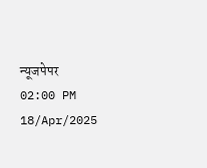न्यूजपेपर
02:00 PM 18/Apr/2025